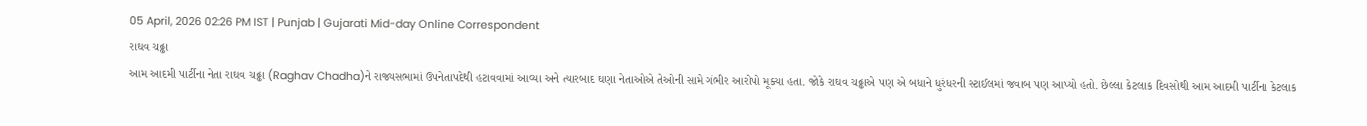05 April, 2026 02:26 PM IST | Punjab | Gujarati Mid-day Online Correspondent
રાઘવ ચઢ્ઢા
આમ આદમી પાર્ટીના નેતા રાઘવ ચઢ્ઢા (Raghav Chadha)ને રાજ્યસભામાં ઉપનેતાપદેથી હટાવવામાં આવ્યા અને ત્યારબાદ ઘણા નેતાઓએ તેઓની સામે ગંભીર આરોપો મૂક્યા હતા. જોકે રાઘવ ચઢ્ઢાએ પણ એ બધાને ધુરંધરની સ્ટાઈલમાં જવાબ પણ આપ્યો હતો. છેલ્લા કેટલાક દિવસોથી આમ આદમી પાર્ટીના કેટલાક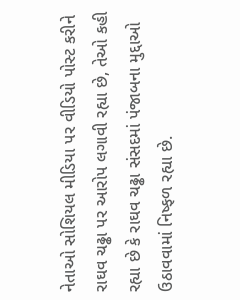નેતાઓ સોશિયલ મીડિયા પર વીડિયો પોસ્ટ કરીને રાઘવ ચઢ્ઢા પર આરોપ લગાવી રહ્યા છે, તેઓ કહી રહ્યા છે કે રાઘવ ચઢ્ઢા સંસદમાં પંજાબના મુદ્દાઓ ઉઠાવવામાં નિષ્ફળ રહ્યા છે.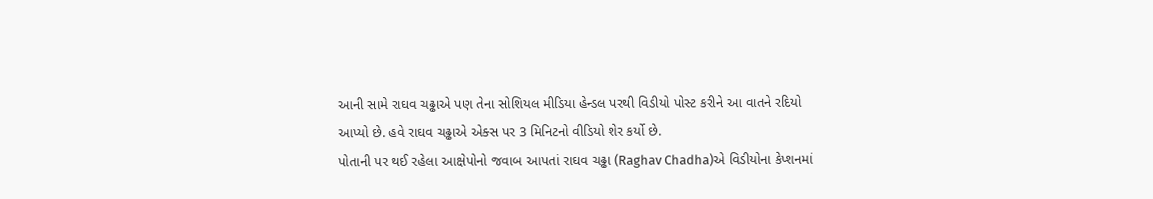આની સામે રાઘવ ચઢ્ઢાએ પણ તેના સોશિયલ મીડિયા હેન્ડલ પરથી વિડીયો પોસ્ટ કરીને આ વાતને રદિયો આપ્યો છે. હવે રાઘવ ચઢ્ઢાએ એક્સ પર 3 મિનિટનો વીડિયો શેર કર્યો છે.
પોતાની પર થઈ રહેલા આક્ષેપોનો જવાબ આપતાં રાઘવ ચઢ્ઢા (Raghav Chadha)એ વિડીયોના કેપ્શનમાં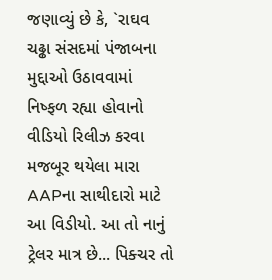જણાવ્યું છે કે, `રાઘવ ચઢ્ઢા સંસદમાં પંજાબના મુદ્દાઓ ઉઠાવવામાં નિષ્ફળ રહ્યા હોવાનો વીડિયો રિલીઝ કરવા મજબૂર થયેલા મારા AAPના સાથીદારો માટે આ વિડીયો. આ તો નાનું ટ્રેલર માત્ર છે... પિક્ચર તો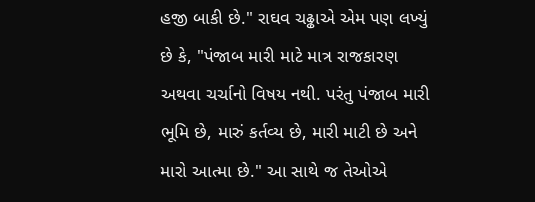હજી બાકી છે." રાઘવ ચઢ્ઢાએ એમ પણ લખ્યું છે કે, "પંજાબ મારી માટે માત્ર રાજકારણ અથવા ચર્ચાનો વિષય નથી. પરંતુ પંજાબ મારી ભૂમિ છે, મારું કર્તવ્ય છે, મારી માટી છે અને મારો આત્મા છે." આ સાથે જ તેઓએ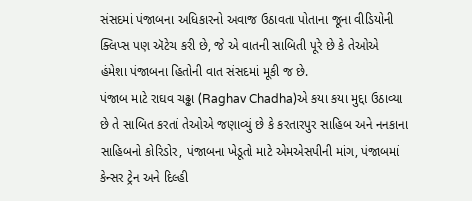સંસદમાં પંજાબના અધિકારનો અવાજ ઉઠાવતા પોતાના જૂના વીડિયોની ક્લિપ્સ પણ ઍટેચ કરી છે, જે એ વાતની સાબિતી પૂરે છે કે તેઓએ હંમેશા પંજાબના હિતોની વાત સંસદમાં મૂકી જ છે.
પંજાબ માટે રાઘવ ચઢ્ઢા (Raghav Chadha)એ કયા કયા મુદ્દા ઉઠાવ્યા છે તે સાબિત કરતાં તેઓએ જણાવ્યું છે કે કરતારપુર સાહિબ અને નનકાના સાહિબનો કોરિડોર, પંજાબના ખેડૂતો માટે એમએસપીની માંગ, પંજાબમાં કેન્સર ટ્રેન અને દિલ્હી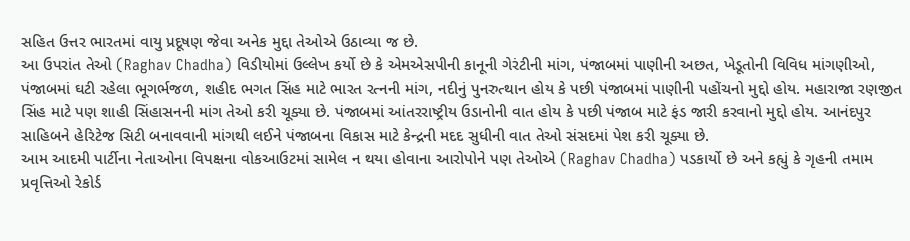સહિત ઉત્તર ભારતમાં વાયુ પ્રદૂષણ જેવા અનેક મુદ્દા તેઓએ ઉઠાવ્યા જ છે.
આ ઉપરાંત તેઓ (Raghav Chadha) વિડીયોમાં ઉલ્લેખ કર્યો છે કે એમએસપીની કાનૂની ગેરંટીની માંગ, પંજાબમાં પાણીની અછત, ખેડૂતોની વિવિધ માંગણીઓ, પંજાબમાં ઘટી રહેલા ભૂગર્ભજળ, શહીદ ભગત સિંહ માટે ભારત રત્નની માંગ, નદીનું પુનરુત્થાન હોય કે પછી પંજાબમાં પાણીની પહોંચનો મુદ્દો હોય. મહારાજા રણજીત સિંહ માટે પણ શાહી સિંહાસનની માંગ તેઓ કરી ચૂક્યા છે. પંજાબમાં આંતરરાષ્ટ્રીય ઉડાનોની વાત હોય કે પછી પંજાબ માટે ફંડ જારી કરવાનો મુદ્દો હોય. આનંદપુર સાહિબને હેરિટેજ સિટી બનાવવાની માંગથી લઈને પંજાબના વિકાસ માટે કેન્દ્રની મદદ સુધીની વાત તેઓ સંસદમાં પેશ કરી ચૂક્યા છે.
આમ આદમી પાર્ટીના નેતાઓના વિપક્ષના વોકઆઉટમાં સામેલ ન થયા હોવાના આરોપોને પણ તેઓએ (Raghav Chadha) પડકાર્યો છે અને કહ્યું કે ગૃહની તમામ પ્રવૃત્તિઓ રેકોર્ડ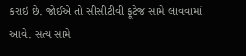કરાઇ છે. જોઈએ તો સીસીટીવી ફૂટેજ સામે લાવવામાં આવે. સત્ય સામે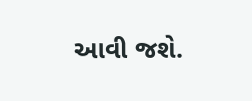આવી જશે.